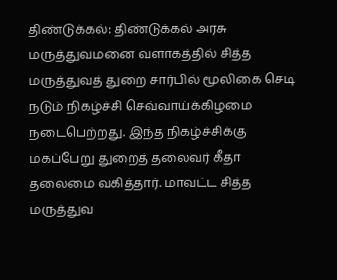திண்டுக்கல்: திண்டுக்கல் அரசு மருத்துவமனை வளாகத்தில் சித்த மருத்துவத் துறை சார்பில் மூலிகை செடி நடும் நிகழ்ச்சி செவ்வாய்க்கிழமை நடைபெற்றது. இந்த நிகழ்ச்சிக்கு மகப்பேறு துறைத் தலைவர் கீதா தலைமை வகித்தார். மாவட்ட சித்த மருத்துவ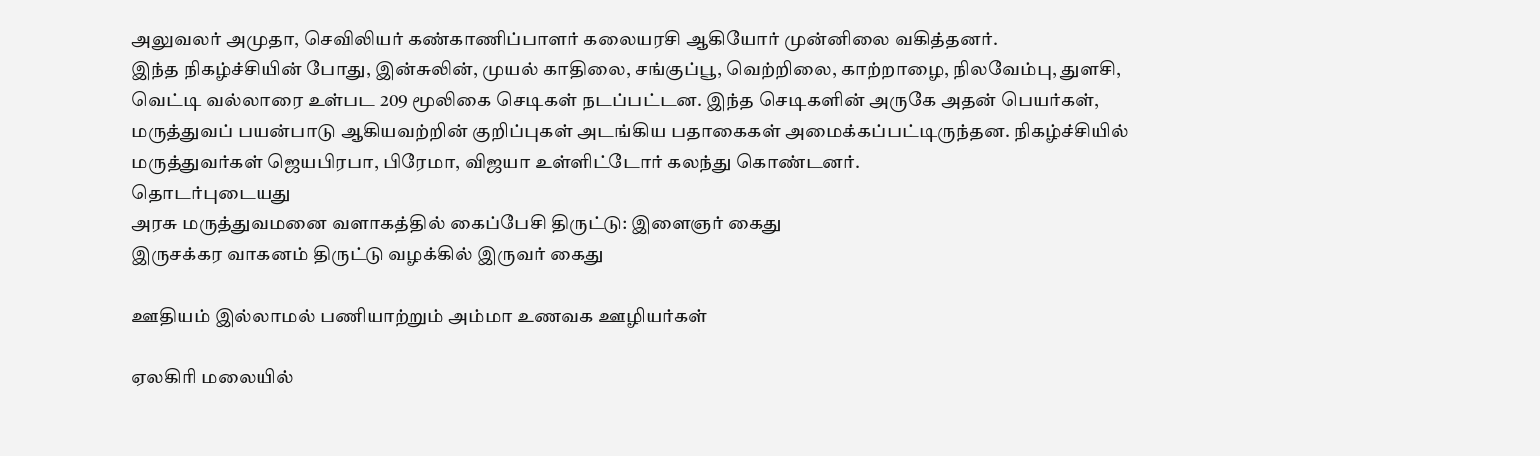அலுவலர் அமுதா, செவிலியர் கண்காணிப்பாளர் கலையரசி ஆகியோர் முன்னிலை வகித்தனர்.
இந்த நிகழ்ச்சியின் போது, இன்சுலின், முயல் காதிலை, சங்குப்பூ, வெற்றிலை, காற்றாழை, நிலவேம்பு, துளசி, வெட்டி வல்லாரை உள்பட 209 மூலிகை செடிகள் நடப்பட்டன. இந்த செடிகளின் அருகே அதன் பெயர்கள், மருத்துவப் பயன்பாடு ஆகியவற்றின் குறிப்புகள் அடங்கிய பதாகைகள் அமைக்கப்பட்டிருந்தன. நிகழ்ச்சியில் மருத்துவர்கள் ஜெயபிரபா, பிரேமா, விஜயா உள்ளிட்டோர் கலந்து கொண்டனர்.
தொடர்புடையது
அரசு மருத்துவமனை வளாகத்தில் கைப்பேசி திருட்டு: இளைஞர் கைது
இருசக்கர வாகனம் திருட்டு வழக்கில் இருவர் கைது

ஊதியம் இல்லாமல் பணியாற்றும் அம்மா உணவக ஊழியர்கள்

ஏலகிரி மலையில்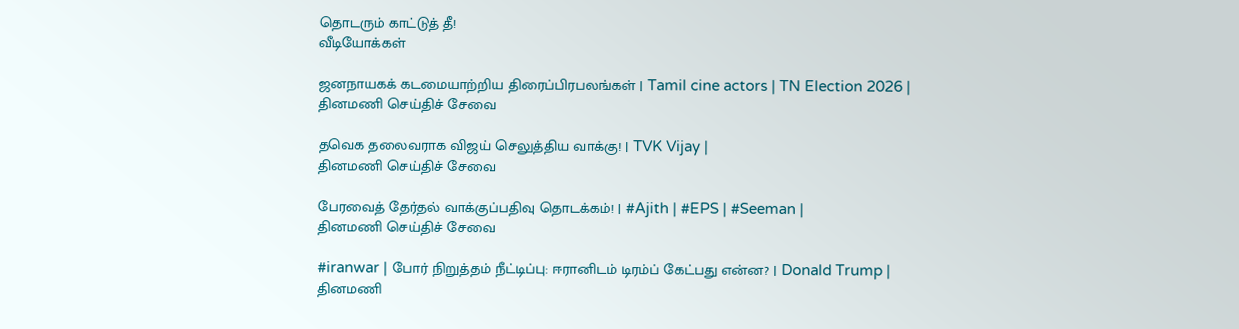தொடரும் காட்டுத் தீ!
வீடியோக்கள்

ஜனநாயகக் கடமையாற்றிய திரைப்பிரபலங்கள் | Tamil cine actors | TN Election 2026 |
தினமணி செய்திச் சேவை

தவெக தலைவராக விஜய் செலுத்திய வாக்கு! | TVK Vijay |
தினமணி செய்திச் சேவை

பேரவைத் தேர்தல் வாக்குப்பதிவு தொடக்கம்! | #Ajith | #EPS | #Seeman |
தினமணி செய்திச் சேவை

#iranwar | போர் நிறுத்தம் நீட்டிப்பு: ஈரானிடம் டிரம்ப் கேட்பது என்ன? | Donald Trump |
தினமணி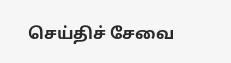செய்திச் சேவை